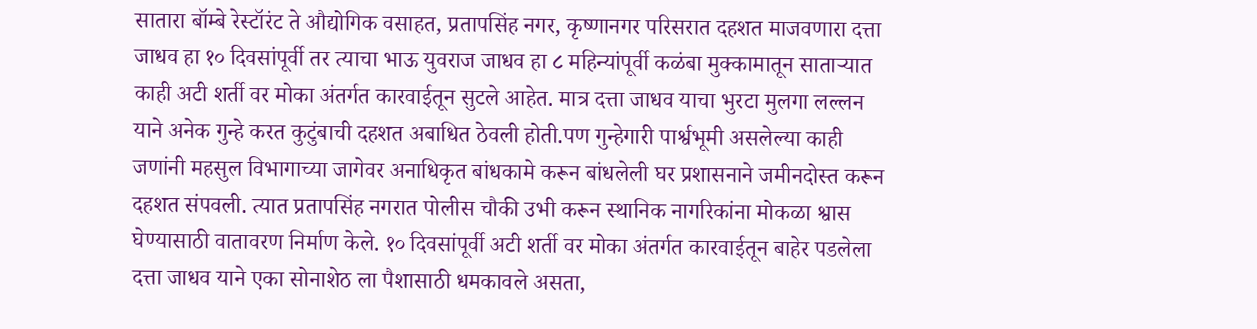सातारा बॉम्बे रेस्टॉरंट ते औद्योगिक वसाहत, प्रतापसिंह नगर, कृष्णानगर परिसरात दहशत माजवणारा दत्ता जाधव हा १० दिवसांपूर्वी तर त्याचा भाऊ युवराज जाधव हा ८ महिन्यांपूर्वी कळंबा मुक्कामातून साताऱ्यात काही अटी शर्ती वर मोका अंतर्गत कारवाईतून सुटले आहेत. मात्र दत्ता जाधव याचा भुरटा मुलगा लल्लन याने अनेक गुन्हे करत कुटुंबाची दहशत अबाधित ठेवली होती.पण गुन्हेगारी पार्श्वभूमी असलेल्या काही जणांनी महसुल विभागाच्या जागेवर अनाधिकृत बांधकामे करून बांधलेली घर प्रशासनाने जमीनदोस्त करून दहशत संपवली. त्यात प्रतापसिंह नगरात पोलीस चौकी उभी करून स्थानिक नागरिकांना मोकळा श्वास घेण्यासाठी वातावरण निर्माण केले. १० दिवसांपूर्वी अटी शर्ती वर मोका अंतर्गत कारवाईतून बाहेर पडलेला दत्ता जाधव याने एका सोनाशेठ ला पैशासाठी धमकावले असता,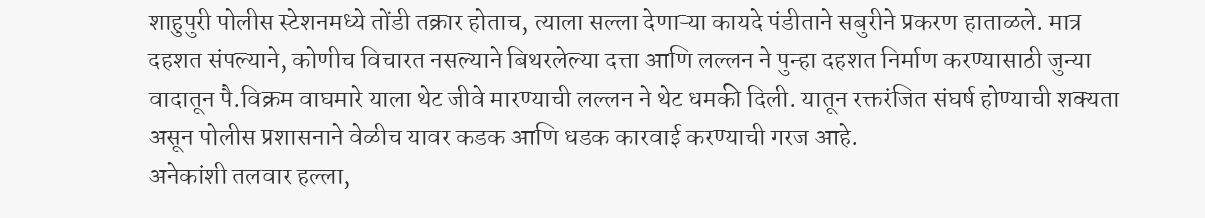शाहुपुरी पोलीस स्टेशनमध्ये तोंडी तक्रार होताच, त्याला सल्ला देणाऱ्या कायदे पंडीताने सबुरीने प्रकरण हाताळले. मात्र दहशत संपल्याने, कोणीच विचारत नसल्याने बिथरलेल्या दत्ता आणि लल्लन ने पुन्हा दहशत निर्माण करण्यासाठी जुन्या वादातून पै.विक्रम वाघमारे याला थेट जीवे मारण्याची लल्लन ने थेट धमकी दिली. यातून रक्तरंजित संघर्ष होण्याची शक्यता असून पोलीस प्रशासनाने वेळीच यावर कडक आणि धडक कारवाई करण्याची गरज आहे.
अनेकांशी तलवार हल्ला,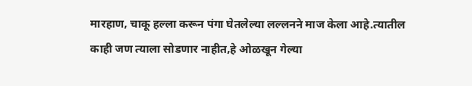मारहाण, चाकू हल्ला करून पंगा घेतलेल्या लल्लनने माज केला आहे.त्यातील काही जण त्याला सोडणार नाहीत,हे ओळखून गेल्या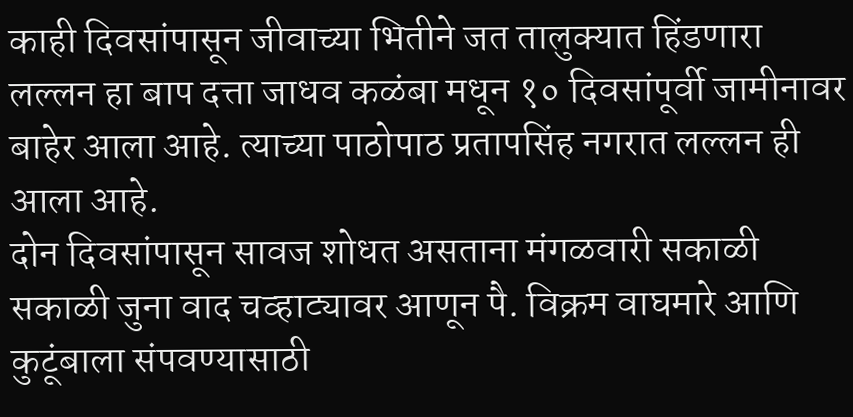काही दिवसांपासून जीवाच्या भितीने जत तालुक्यात हिंडणारा लल्लन हा बाप दत्ता जाधव कळंबा मधून १० दिवसांपूर्वी जामीनावर बाहेर आला आहे. त्याच्या पाठोपाठ प्रतापसिंह नगरात लल्लन ही आला आहे.
दोन दिवसांपासून सावज शोधत असताना मंगळवारी सकाळी सकाळी जुना वाद चव्हाट्यावर आणून पै. विक्रम वाघमारे आणि कुटूंबाला संपवण्यासाठी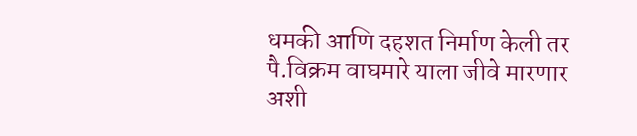धमकी आणि दहशत निर्माण केली तर पै.विक्रम वाघमारे याला जीवे मारणार अशी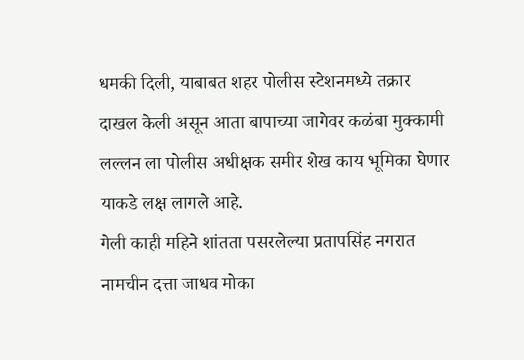धमकी दिली, याबाबत शहर पोलीस स्टेशनमध्ये तक्रार दाखल केली असून आता बापाच्या जागेवर कळंबा मुक्कामी लल्लन ला पोलीस अधीक्षक समीर शेख काय भूमिका घेणार याकडे लक्ष लागले आहे.
गेली काही महिने शांतता पसरलेल्या प्रतापसिंह नगरात नामचीन दत्ता जाधव मोका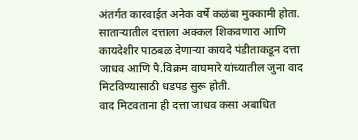अंतर्गत कारवाईत अनेक वर्षे कळंबा मुक्कामी होता. साताऱ्यातील दत्ताला अक्कल शिकवणारा आणि कायदेशीर पाठबळ देणाऱ्या कायदे पंडीताकडून दत्ता जाधव आणि पै.विक्रम वाघमारे यांच्यातील जुना वाद मिटविण्यासाठी धडपड सुरू होती.
वाद मिटवताना ही दत्ता जाधव कसा अबाधित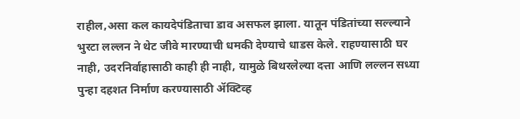राहील,असा कल कायदेपंडिताचा डाव असफल झाला. यातून पंडितांच्या सल्ल्याने भुरटा लल्लन ने थेट जीवे मारण्याची धमकी देण्याचे धाडस केले. राहण्यासाठी घर नाही, उदरनिर्वाहासाठी काही ही नाही, यामुळे बिथरलेल्या दत्ता आणि लल्लन सध्या पुन्हा दहशत निर्माण करण्यासाठी ॲक्टिव्ह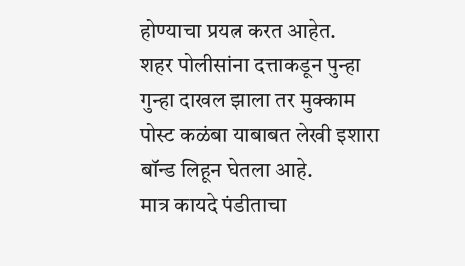होण्याचा प्रयत्न करत आहेत.
शहर पोलीसांना दत्ताकडून पुन्हा गुन्हा दाखल झाला तर मुक्काम पोस्ट कळंबा याबाबत लेखी इशारा बॉन्ड लिहून घेतला आहे.
मात्र कायदे पंडीताचा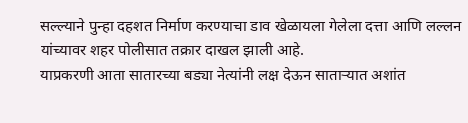सल्ल्याने पुन्हा दहशत निर्माण करण्याचा डाव खेळायला गेलेला दत्ता आणि लल्लन यांच्यावर शहर पोलीसात तक्रार दाखल झाली आहे.
याप्रकरणी आता सातारच्या बड्या नेत्यांनी लक्ष देऊन साताऱ्यात अशांत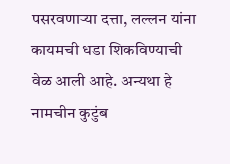पसरवणाऱ्या दत्ता, लल्लन यांना कायमची धडा शिकविण्याची वेळ आली आहे. अन्यथा हे नामचीन कुटुंब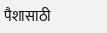पैशासाठी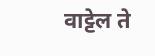वाट्टेल ते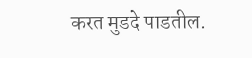करत मुडदे पाडतील.